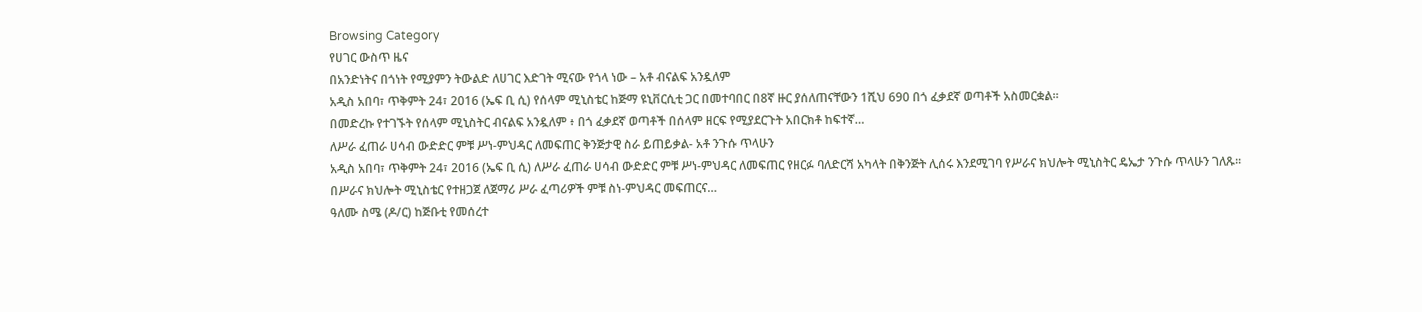Browsing Category
የሀገር ውስጥ ዜና
በአንድነትና በጎነት የሚያምን ትውልድ ለሀገር እድገት ሚናው የጎላ ነው – አቶ ብናልፍ አንዷለም
አዲስ አበባ፣ ጥቅምት 24፣ 2016 (ኤፍ ቢ ሲ) የሰላም ሚኒስቴር ከጅማ ዩኒቨርሲቲ ጋር በመተባበር በ8ኛ ዙር ያሰለጠናቸውን 1ሺህ 690 በጎ ፈቃደኛ ወጣቶች አስመርቋል።
በመድረኩ የተገኙት የሰላም ሚኒስትር ብናልፍ አንዷለም ፥ በጎ ፈቃደኛ ወጣቶች በሰላም ዘርፍ የሚያደርጉት አበርክቶ ከፍተኛ…
ለሥራ ፈጠራ ሀሳብ ውድድር ምቹ ሥነ-ምህዳር ለመፍጠር ቅንጅታዊ ስራ ይጠይቃል- አቶ ንጉሱ ጥላሁን
አዲስ አበባ፣ ጥቅምት 24፣ 2016 (ኤፍ ቢ ሲ) ለሥራ ፈጠራ ሀሳብ ውድድር ምቹ ሥነ-ምህዳር ለመፍጠር የዘርፉ ባለድርሻ አካላት በቅንጅት ሊሰሩ እንደሚገባ የሥራና ክህሎት ሚኒስትር ዴኤታ ንጉሱ ጥላሁን ገለጹ፡፡
በሥራና ክህሎት ሚኒስቴር የተዘጋጀ ለጀማሪ ሥራ ፈጣሪዎች ምቹ ስነ-ምህዳር መፍጠርና…
ዓለሙ ስሜ (ዶ/ር) ከጅቡቲ የመሰረተ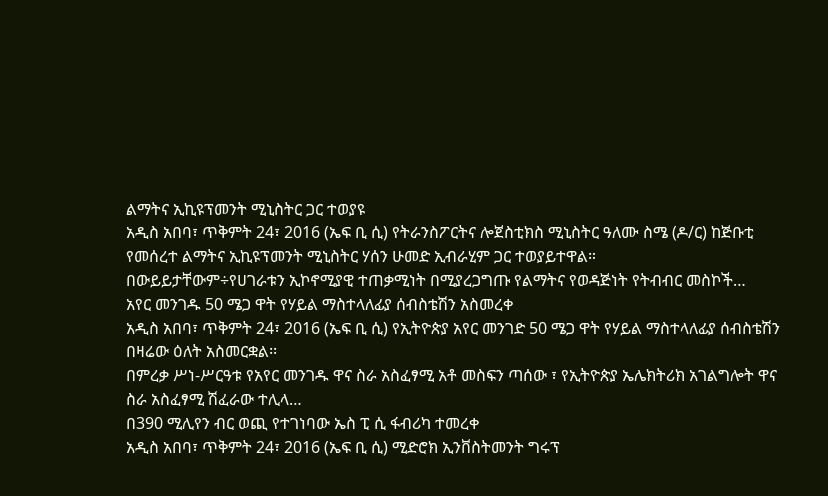ልማትና ኢኪዩፕመንት ሚኒስትር ጋር ተወያዩ
አዲስ አበባ፣ ጥቅምት 24፣ 2016 (ኤፍ ቢ ሲ) የትራንስፖርትና ሎጀስቲክስ ሚኒስትር ዓለሙ ስሜ (ዶ/ር) ከጅቡቲ የመሰረተ ልማትና ኢኪዩፕመንት ሚኒስትር ሃሰን ሁመድ ኢብራሂም ጋር ተወያይተዋል።
በውይይታቸውም÷የሀገራቱን ኢኮኖሚያዊ ተጠቃሚነት በሚያረጋግጡ የልማትና የወዳጅነት የትብብር መስኮች…
አየር መንገዱ 50 ሜጋ ዋት የሃይል ማስተላለፊያ ሰብስቴሽን አስመረቀ
አዲስ አበባ፣ ጥቅምት 24፣ 2016 (ኤፍ ቢ ሲ) የኢትዮጵያ አየር መንገድ 50 ሜጋ ዋት የሃይል ማስተላለፊያ ሰብስቴሽን በዛሬው ዕለት አስመርቋል፡፡
በምረቃ ሥነ-ሥርዓቱ የአየር መንገዱ ዋና ስራ አስፈፃሚ አቶ መስፍን ጣሰው ፣ የኢትዮጵያ ኤሌክትሪክ አገልግሎት ዋና ስራ አስፈፃሚ ሽፈራው ተሊላ…
በ390 ሚሊየን ብር ወጪ የተገነባው ኤስ ፒ ሲ ፋብሪካ ተመረቀ
አዲስ አበባ፣ ጥቅምት 24፣ 2016 (ኤፍ ቢ ሲ) ሚድሮክ ኢንቨስትመንት ግሩፕ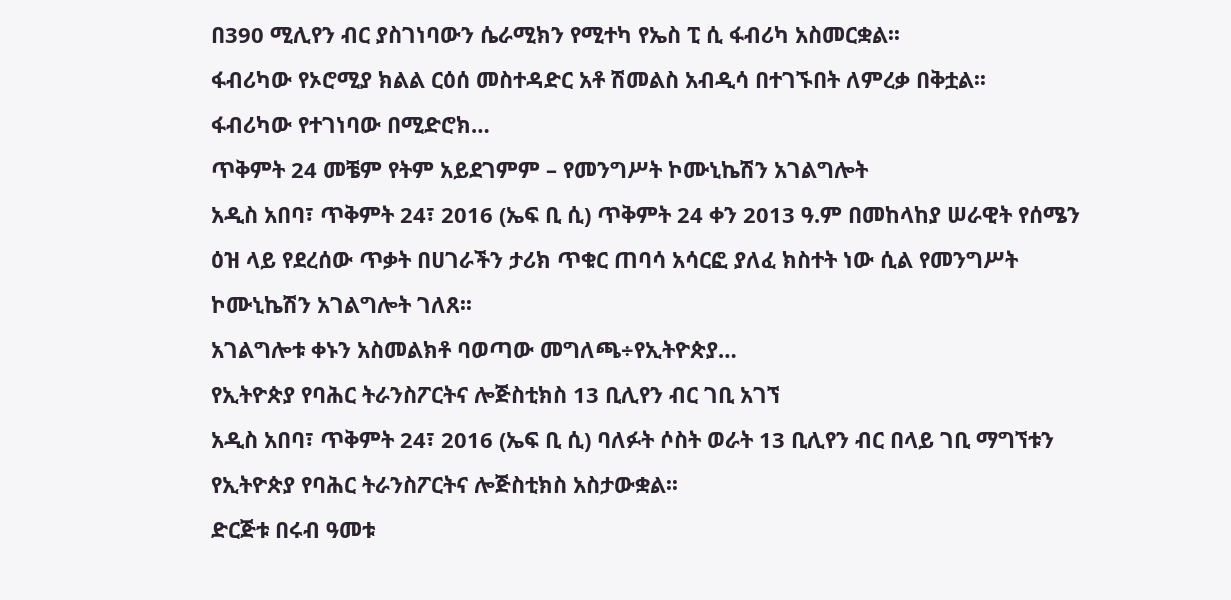በ390 ሚሊየን ብር ያስገነባውን ሴራሚክን የሚተካ የኤስ ፒ ሲ ፋብሪካ አስመርቋል፡፡
ፋብሪካው የኦሮሚያ ክልል ርዕሰ መስተዳድር አቶ ሽመልስ አብዲሳ በተገኙበት ለምረቃ በቅቷል፡፡
ፋብሪካው የተገነባው በሚድሮክ…
ጥቅምት 24 መቼም የትም አይደገምም – የመንግሥት ኮሙኒኬሽን አገልግሎት
አዲስ አበባ፣ ጥቅምት 24፣ 2016 (ኤፍ ቢ ሲ) ጥቅምት 24 ቀን 2013 ዓ.ም በመከላከያ ሠራዊት የሰሜን ዕዝ ላይ የደረሰው ጥቃት በሀገራችን ታሪክ ጥቁር ጠባሳ አሳርፎ ያለፈ ክስተት ነው ሲል የመንግሥት ኮሙኒኬሽን አገልግሎት ገለጸ፡፡
አገልግሎቱ ቀኑን አስመልክቶ ባወጣው መግለጫ÷የኢትዮጵያ…
የኢትዮጵያ የባሕር ትራንስፖርትና ሎጅስቲክስ 13 ቢሊየን ብር ገቢ አገኘ
አዲስ አበባ፣ ጥቅምት 24፣ 2016 (ኤፍ ቢ ሲ) ባለፉት ሶስት ወራት 13 ቢሊየን ብር በላይ ገቢ ማግኘቱን የኢትዮጵያ የባሕር ትራንስፖርትና ሎጅስቲክስ አስታውቋል፡፡
ድርጅቱ በሩብ ዓመቱ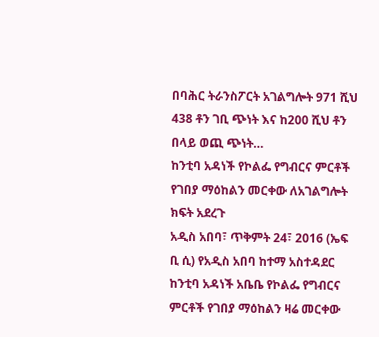በባሕር ትራንስፖርት አገልግሎት 971 ሺህ 438 ቶን ገቢ ጭነት እና ከ200 ሺህ ቶን በላይ ወጪ ጭነት…
ከንቲባ አዳነች የኮልፌ የግብርና ምርቶች የገበያ ማዕከልን መርቀው ለአገልግሎት ክፍት አደረጉ
አዲስ አበባ፣ ጥቅምት 24፣ 2016 (ኤፍ ቢ ሲ) የአዲስ አበባ ከተማ አስተዳደር ከንቲባ አዳነች አቤቤ የኮልፌ የግብርና ምርቶች የገበያ ማዕከልን ዛሬ መርቀው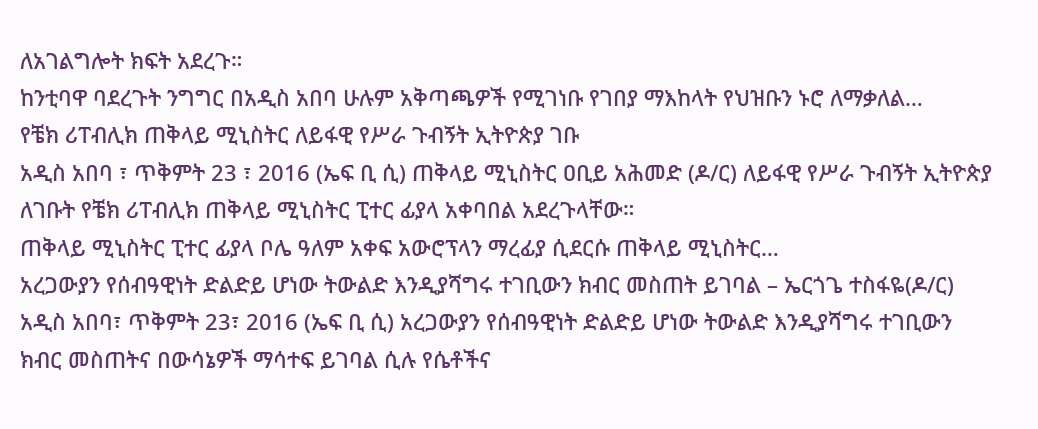ለአገልግሎት ክፍት አደረጉ።
ከንቲባዋ ባደረጉት ንግግር በአዲስ አበባ ሁሉም አቅጣጫዎች የሚገነቡ የገበያ ማእከላት የህዝቡን ኑሮ ለማቃለል…
የቼክ ሪፐብሊክ ጠቅላይ ሚኒስትር ለይፋዊ የሥራ ጉብኝት ኢትዮጵያ ገቡ
አዲስ አበባ ፣ ጥቅምት 23 ፣ 2016 (ኤፍ ቢ ሲ) ጠቅላይ ሚኒስትር ዐቢይ አሕመድ (ዶ/ር) ለይፋዊ የሥራ ጉብኝት ኢትዮጵያ ለገቡት የቼክ ሪፐብሊክ ጠቅላይ ሚኒስትር ፒተር ፊያላ አቀባበል አደረጉላቸው።
ጠቅላይ ሚኒስትር ፒተር ፊያላ ቦሌ ዓለም አቀፍ አውሮፕላን ማረፊያ ሲደርሱ ጠቅላይ ሚኒስትር…
አረጋውያን የሰብዓዊነት ድልድይ ሆነው ትውልድ እንዲያሻግሩ ተገቢውን ክብር መስጠት ይገባል – ኤርጎጌ ተስፋዬ(ዶ/ር)
አዲስ አበባ፣ ጥቅምት 23፣ 2016 (ኤፍ ቢ ሲ) አረጋውያን የሰብዓዊነት ድልድይ ሆነው ትውልድ እንዲያሻግሩ ተገቢውን ክብር መስጠትና በውሳኔዎች ማሳተፍ ይገባል ሲሉ የሴቶችና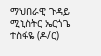ማህበራዊ ጉዳይ ሚኒስትር ኤርጎጌ ተስፋዬ (ዶ/ር)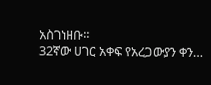አስገነዘቡ።
32ኛው ሀገር አቀፍ የአረጋውያን ቀን…